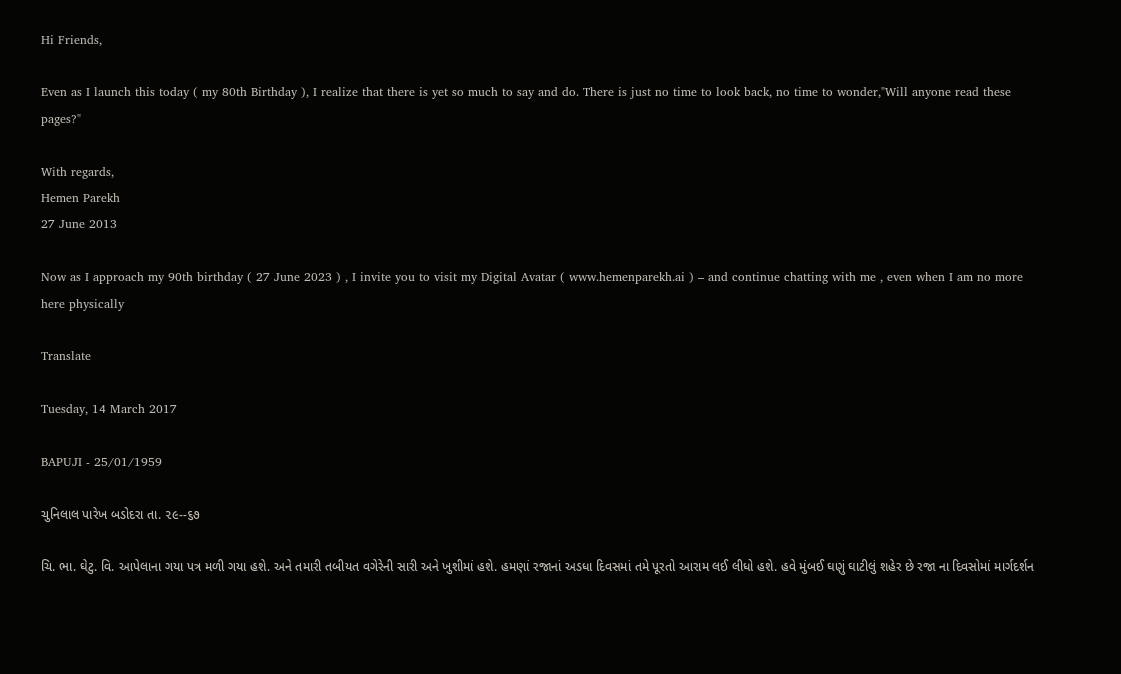Hi Friends,

Even as I launch this today ( my 80th Birthday ), I realize that there is yet so much to say and do. There is just no time to look back, no time to wonder,"Will anyone read these pages?"

With regards,
Hemen Parekh
27 June 2013

Now as I approach my 90th birthday ( 27 June 2023 ) , I invite you to visit my Digital Avatar ( www.hemenparekh.ai ) – and continue chatting with me , even when I am no more here physically

Translate

Tuesday, 14 March 2017

BAPUJI - 25/01/1959

ચુનિલાલ પારેખ બડોદરા તા. ૨૯--૬૭

ચિ. ભા. ઘેટુ. વિ. આપેલાના ગયા પત્ર મળી ગયા હશે. અને તમારી તબીયત વગેરેની સારી અને ખુશીમાં હશે. હમણાં રજાનાં અડધા દિવસમાં તમે પૂરતો આરામ લઈ લીધો હશે. હવે મુંબઈ ઘણું ઘાટીલું શહેર છે રજા ના દિવસોમાં માર્ગદર્શન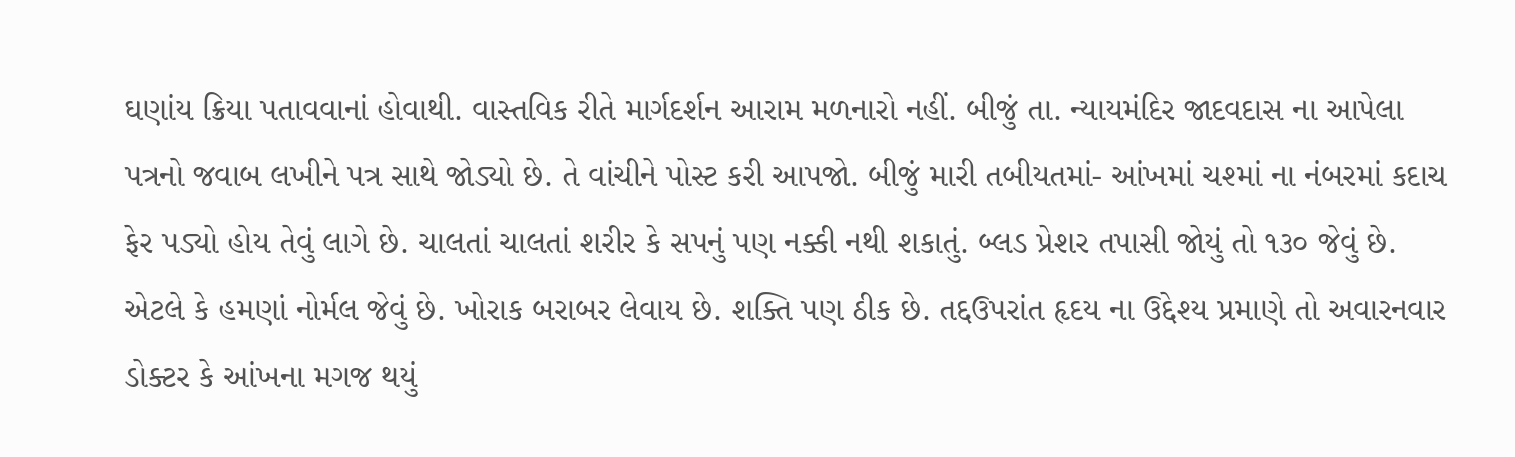ઘણાંય ક્રિયા પતાવવાનાં હોવાથી. વાસ્તવિક રીતે માર્ગદર્શન આરામ મળનારો નહીં. બીજું તા. ન્યાયમંદિર જાદવદાસ ના આપેલા પત્રનો જવાબ લખીને પત્ર સાથે જોડ્યો છે. તે વાંચીને પોસ્ટ કરી આપજો. બીજું મારી તબીયતમાં- આંખમાં ચશ્માં ના નંબરમાં કદાચ ફેર પડ્યો હોય તેવું લાગે છે. ચાલતાં ચાલતાં શરીર કે સપનું પણ નક્કી નથી શકાતું. બ્લડ પ્રેશર તપાસી જોયું તો ૧૩૦ જેવું છે. એટલે કે હમણાં નોર્મલ જેવું છે. ખોરાક બરાબર લેવાય છે. શક્તિ પણ ઠીક છે. તદ્દઉપરાંત હૃદય ના ઉદ્દેશ્ય પ્રમાણે તો અવારનવાર ડોક્ટર કે આંખના મગજ થયું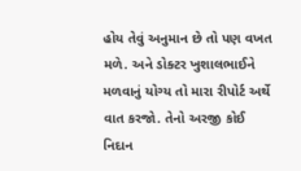હોય તેવું અનુમાન છે તો પણ વખત મળે. અને ડોક્ટર ખુશાલભાઈને મળવાનું યોગ્ય તો મારા રીપોર્ટ અર્થે વાત કરજો. તેનો અરજી કોઈ નિદાન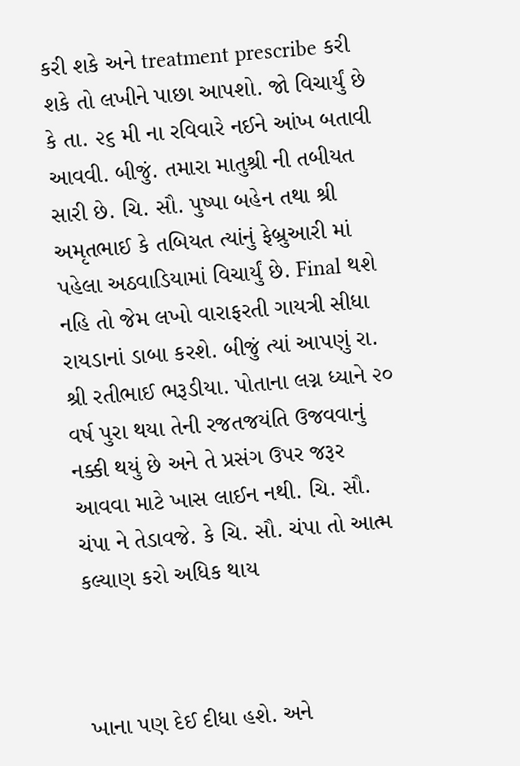કરી શકે અને treatment prescribe કરી શકે તો લખીને પાછા આપશો. જો વિચાર્યું છે કે તા. ૨૬ મી ના રવિવારે નઈને આંખ બતાવી આવવી. બીજું. તમારા માતુશ્રી ની તબીયત સારી છે. ચિ. સૌ. પુષ્પા બહેન તથા શ્રી અમૃતભાઈ કે તબિયત ત્યાંનું ફેબ્રુઆરી માં પહેલા અઠવાડિયામાં વિચાર્યું છે. Final થશે નહિ તો જેમ લખો વારાફરતી ગાયત્રી સીધા રાયડાનાં ડાબા કરશે. બીજું ત્યાં આપણું રા. શ્રી રતીભાઈ ભરૂડીયા. પોતાના લગ્ન ધ્યાને ૨૦ વર્ષ પુરા થયા તેની રજતજયંતિ ઉજવવાનું નક્કી થયું છે અને તે પ્રસંગ ઉપર જરૂર આવવા માટે ખાસ લાઈન નથી. ચિ. સૌ. ચંપા ને તેડાવજે. કે ચિ. સૌ. ચંપા તો આત્મ કલ્યાણ કરો અધિક થાય



ખાના પણ દેઈ દીધા હશે. અને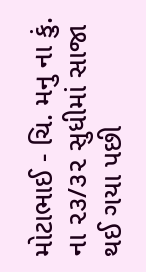મોટાભાઈ - ચિ. મનુ ના કું. ના ૨૩/૩૨ સુધીમાં સાજા થઈ ગયા પછી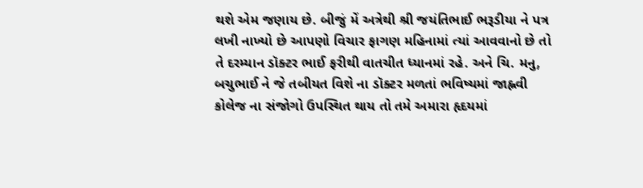થશે એમ જણાય છે. બીજું મેં અત્રેથી શ્રી જયંતિભાઈ ભરૂડીયા ને પત્ર લખી નાખ્યો છે આપણો વિચાર ફાગણ મહિનામાં ત્યાં આવવાનો છે તો તે દરમ્યાન ડૉક્ટર ભાઈ ફરીથી વાતચીત ધ્યાનમાં રહે. અને ચિ. મનુ, બચુભાઈ ને જે તબીયત વિશે ના ડૉક્ટર મળતાં ભવિષ્યમાં જાહ્નવી કોલેજ ના સંજોગો ઉપસ્થિત થાય તો તમે અમારા હૃદયમાં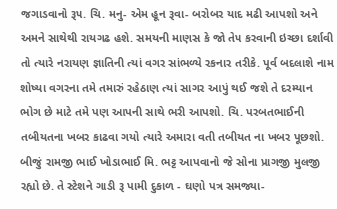જગાડવાનો રૂ૫. ચિ. મનુ- એમ હૂન રૂવા- બરોબર યાદ મઢી આપશો અને અમને સાથેથી રાયગઢ હશે. સમયની માણસ કે જો તે૫ કરવાની ઇચ્છા દર્શાવી તો ત્યારે નરાયણ જ્ઞાતિની ત્યાં વગર સાંભળ્યે રકનાર તરીકે. પૂર્વ બદલાશે નામ શોષ્યા વગરના તમે તમારું રહેઠાણ ત્યાં સાગર આપું થઈ જશે તે દરમ્યાન ભોગ છે માટે તમે પણ આપની સાથે ભરી આપશો. ચિ. પરબતભાઈની તબીયતના ખબર કાઢવા ગયો ત્યારે અમારા વતી તબીયત ના ખબર પૂછશો. બીજું રામજી ભાઈ ખોડાભાઈ મિ. ભટ્ટ આપવાનો જે સોના પ્રાગજી મુલજી રહ્યો છે. તે સ્ટેશને ગાડી રૂ પામી દુકાળ - ઘણો પત્ર સમજ્યા-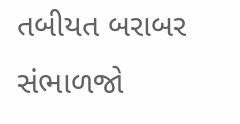તબીયત બરાબર સંભાળજો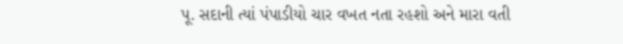પૂ. સદાની ત્યાં પંપાડીયો ચાર વખત નતા રહશો અને મારા વતી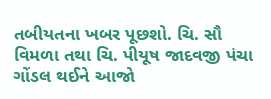તબીયતના ખબર પૂછશો. ચિ. સૌ વિમળા તથા ચિ. પીયૂષ જાદવજી પંચા ગોંડલ થઈને આજો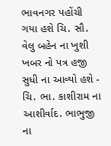ભાવનગર પહોંચી ગયા હશે ચિ. સૌ. વેલુ બહેન ના ખુશી ખબર નો પત્ર હજી સુધી ના આવ્યો હશે - ચિ. ભા. કાશીરામ ના આશીર્વાદ. ભાભુજી ના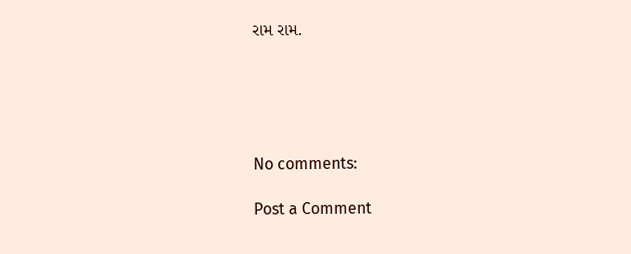રામ રામ.





No comments:

Post a Comment